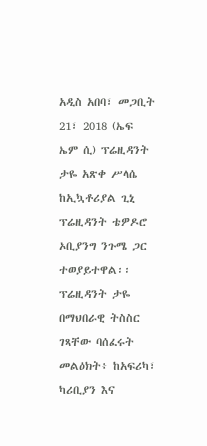አዲስ አበባ፣ መጋቢት 21፣ 2018 (ኤፍ ኤም ሲ) ፕሬዚዳንት ታዬ አጽቀ ሥላሴ ከኢኳቶሪያል ጊኒ ፕሬዚዳንት ቴዎዶሮ ኦቢያንግ ንጉሜ ጋር ተወያይተዋል፡፡
ፕሬዚዳንት ታዬ በማህበራዊ ትስስር ገጻቸው ባሰፈሩት መልዕክት፥ ከአፍሪካ፣ ካሪቢያን እና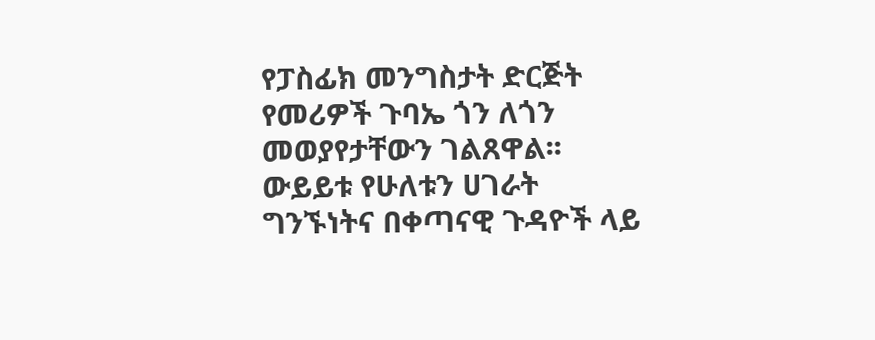የፓስፊክ መንግስታት ድርጅት የመሪዎች ጉባኤ ጎን ለጎን መወያየታቸውን ገልጸዋል፡፡
ውይይቱ የሁለቱን ሀገራት ግንኙነትና በቀጣናዊ ጉዳዮች ላይ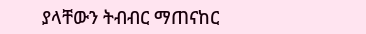ያላቸውን ትብብር ማጠናከር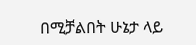በሚቻልበት ሁኔታ ላይ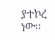ያተኮረ ነው፡፡